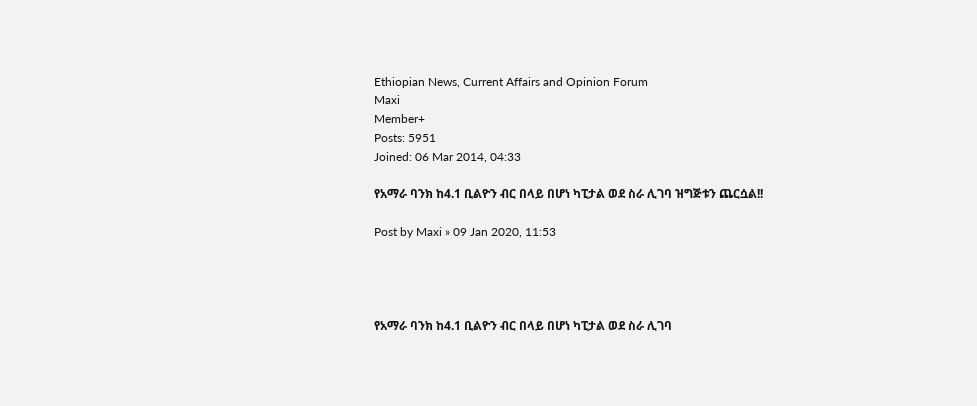Ethiopian News, Current Affairs and Opinion Forum
Maxi
Member+
Posts: 5951
Joined: 06 Mar 2014, 04:33

የአማራ ባንክ ከ4.1 ቢልዮን ብር በላይ በሆነ ካፒታል ወደ ስራ ሊገባ ዝግጅቱን ጨርሷል!!

Post by Maxi » 09 Jan 2020, 11:53




የአማራ ባንክ ከ4.1 ቢልዮን ብር በላይ በሆነ ካፒታል ወደ ስራ ሊገባ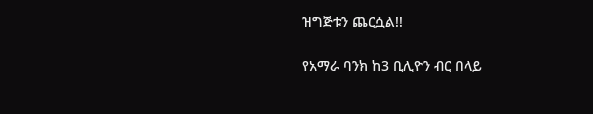ዝግጅቱን ጨርሷል!!

የአማራ ባንክ ከ3 ቢሊዮን ብር በላይ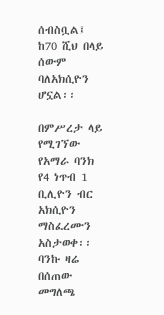ሰብስቧል፤ ከ70 ሺህ በላይ ሰውም ባለአክሲዮን ሆኗል፡፡

በምሥረታ ላይ የሚገኘው የአማራ ባንክ የ4 ነጥብ 1 ቢሊዮን ብር አክሲዮን ማስፈረሙን አስታወቀ፡፡ ባንኩ ዛሬ በሰጠው መግለጫ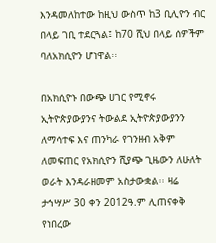እንዳመለከተው ከዚህ ውስጥ ከ3 ቢሊዮን ብር በላይ ገቢ ተደርጓል፤ ከ70 ሺህ በላይ ሰዎችም ባለአክሲዮን ሆነዋል፡፡

በአክሲዮኑ በውጭ ሀገር የሚኖሩ ኢትዮጵያውያንና ትውልደ ኢትዮጵያውያንን ለማሳተፍ እና ጠንካራ የገንዘብ አቅም ለመፍጠር የአክሲዮን ሺያጭ ጊዜውን ለሁለት ወራት እንዳራዘመም አስታውቋል፡፡ ዛሬ ታኅሣሥ 30 ቀን 2012ዓ.ም ሊጠናቀቅ የነበረው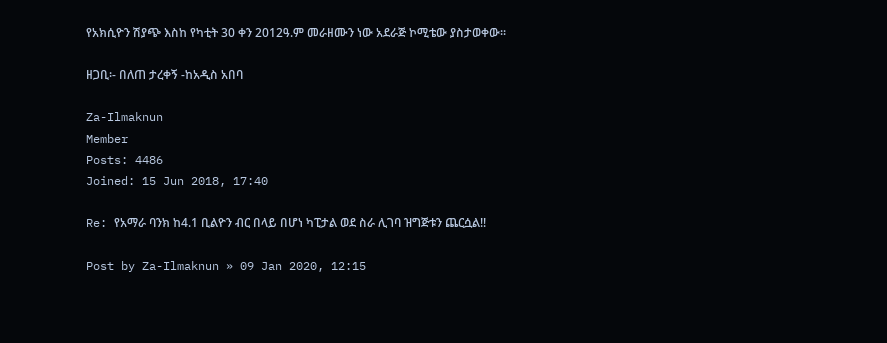የአክሲዮን ሽያጭ እስከ የካቲት 30 ቀን 2012ዓ.ም መራዘሙን ነው አደራጅ ኮሚቴው ያስታወቀው፡፡

ዘጋቢ፡- በለጠ ታረቀኝ -ከአዲስ አበባ

Za-Ilmaknun
Member
Posts: 4486
Joined: 15 Jun 2018, 17:40

Re: የአማራ ባንክ ከ4.1 ቢልዮን ብር በላይ በሆነ ካፒታል ወደ ስራ ሊገባ ዝግጅቱን ጨርሷል!!

Post by Za-Ilmaknun » 09 Jan 2020, 12:15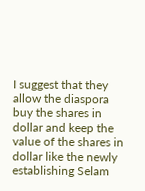I suggest that they allow the diaspora buy the shares in dollar and keep the value of the shares in dollar like the newly establishing Selam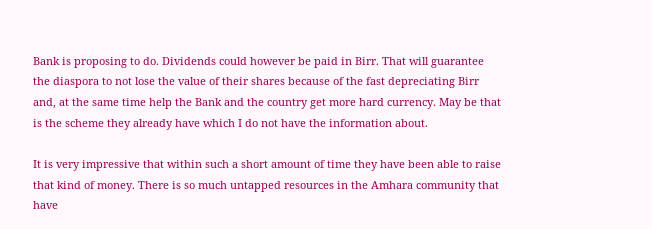Bank is proposing to do. Dividends could however be paid in Birr. That will guarantee the diaspora to not lose the value of their shares because of the fast depreciating Birr and, at the same time help the Bank and the country get more hard currency. May be that is the scheme they already have which I do not have the information about.

It is very impressive that within such a short amount of time they have been able to raise that kind of money. There is so much untapped resources in the Amhara community that have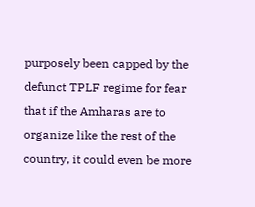purposely been capped by the defunct TPLF regime for fear that if the Amharas are to organize like the rest of the country, it could even be more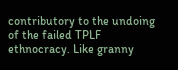contributory to the undoing of the failed TPLF ethnocracy. Like granny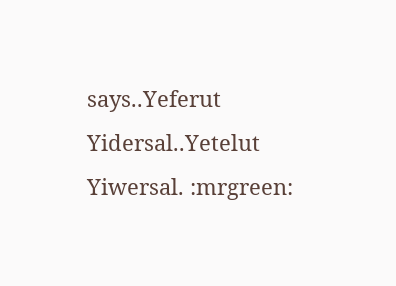says..Yeferut Yidersal..Yetelut Yiwersal. :mrgreen: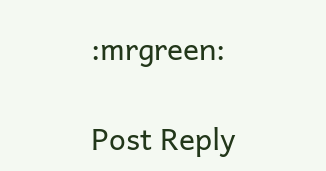:mrgreen:

Post Reply